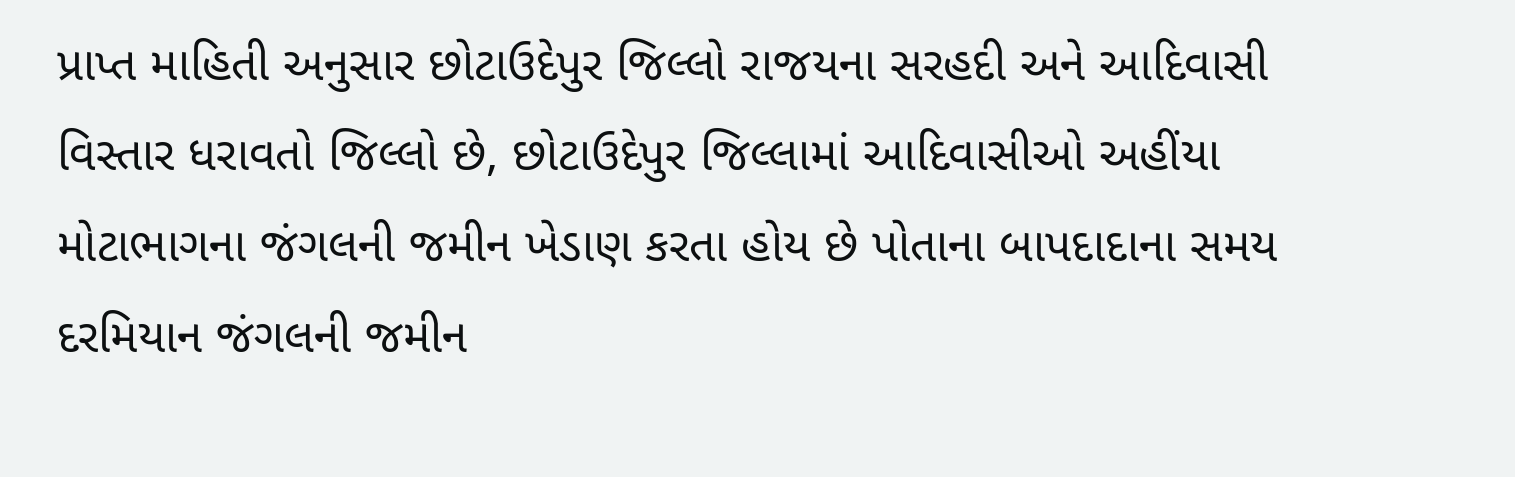પ્રાપ્ત માહિતી અનુસાર છોટાઉદેપુર જિલ્લો રાજયના સરહદી અને આદિવાસી વિસ્તાર ધરાવતો જિલ્લો છે, છોટાઉદેપુર જિલ્લામાં આદિવાસીઓ અહીંયા મોટાભાગના જંગલની જમીન ખેડાણ કરતા હોય છે પોતાના બાપદાદાના સમય દરમિયાન જંગલની જમીન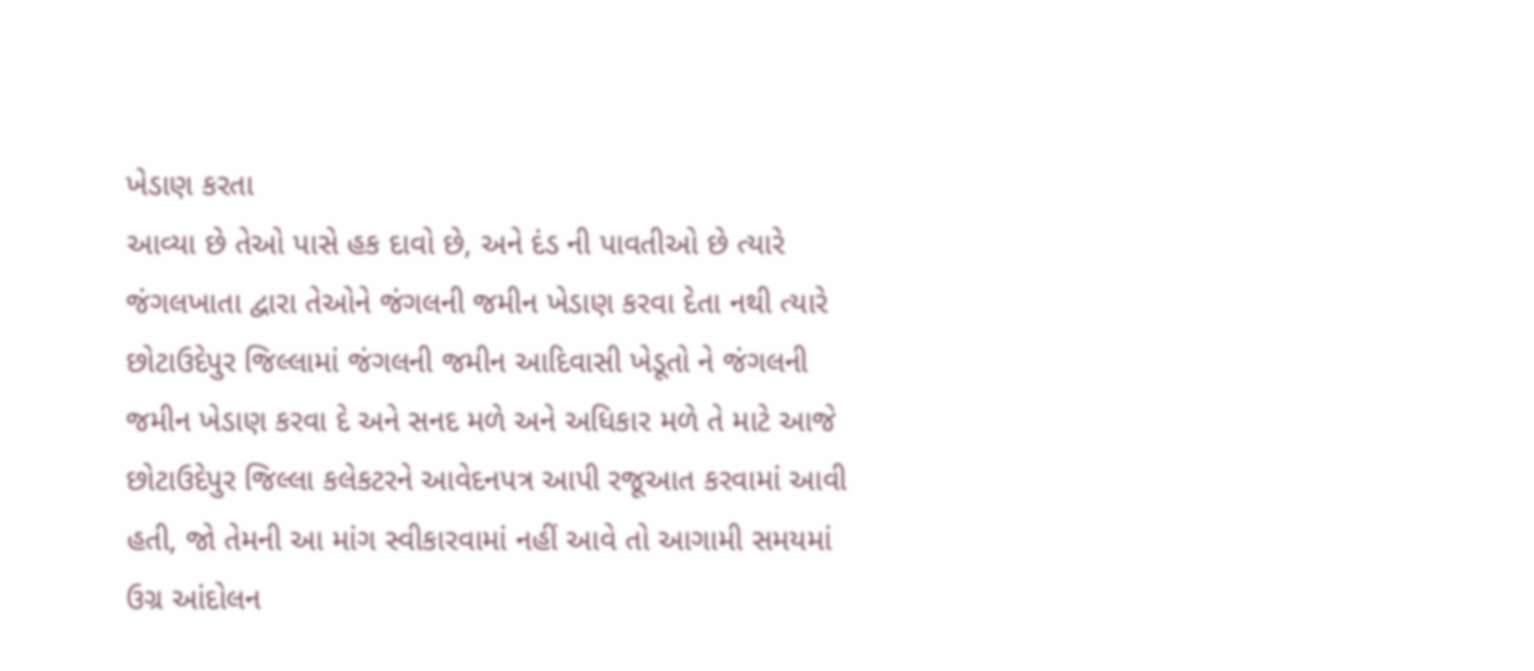ખેડાણ કરતા
આવ્યા છે તેઓ પાસે હક દાવો છે, અને દંડ ની પાવતીઓ છે ત્યારે જંગલખાતા દ્વારા તેઓને જંગલની જમીન ખેડાણ કરવા દેતા નથી ત્યારે છોટાઉદેપુર જિલ્લામાં જંગલની જમીન આદિવાસી ખેડૂતો ને જંગલની જમીન ખેડાણ કરવા દે અને સનદ મળે અને અધિકાર મળે તે માટે આજે છોટાઉદેપુર જિલ્લા કલેકટરને આવેદનપત્ર આપી રજૂઆત કરવામાં આવી હતી, જો તેમની આ માંગ સ્વીકારવામાં નહીં આવે તો આગામી સમયમાં ઉગ્ર આંદોલન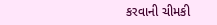કરવાની ચીમકી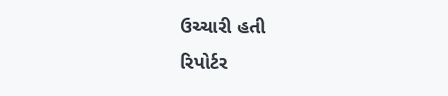ઉચ્ચારી હતી
રિપોર્ટર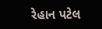રેહાન પટેલ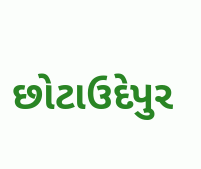છોટાઉદેપુર